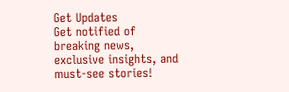Get Updates
Get notified of breaking news, exclusive insights, and must-see stories!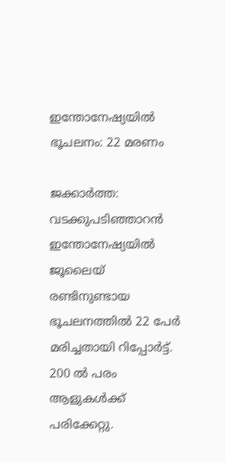ഇന്തോനേഷ്യയില്‍ ഭൂചലനം: 22 മരണം

ജക്കാര്‍ത്ത: വടക്കുപടിഞ്ഞാറന്‍ ഇന്തോനേഷ്യയില്‍ ജൂലൈയ് രണ്ടിനുണ്ടായ ഭൂചലനത്തില്‍ 22 പേര്‍ മരിച്ചതായി റിപ്പോര്‍ട്ട്. 200 ല്‍ പരം ആളുകള്‍ക്ക് പരിക്കേറ്റു.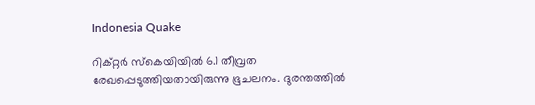Indonesia Quake

റിക്റ്റര്‍ സ്‌കെയിയില്‍ 6.1 തീവ്രത രേഖപ്പെടുത്തിയതായിരുന്നു ഭൂചലനം. ദുരന്തത്തില്‍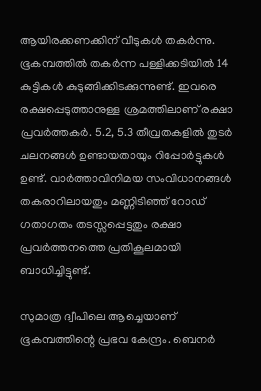ആയിരക്കണക്കിന് വീടുകള്‍ തകര്‍ന്നു. ഭൂകമ്പത്തില്‍ തകര്‍ന്ന പള്ളിക്കടിയില്‍ 14 കുട്ടികള്‍ കുടുങ്ങിക്കിടക്കുന്നുണ്ട്. ഇവരെ രക്ഷപ്പെടുത്താനുള്ള ശ്രമത്തിലാണ് രക്ഷാ പ്രവര്‍ത്തകര്‍. 5.2, 5.3 തീവ്രതകളില്‍ തുടര്‍ ചലനങ്ങള്‍ ഉണ്ടായതായും റിപ്പോര്‍ട്ടുകള്‍ ഉണ്ട്. വാര്‍ത്താവിനിമയ സംവിധാനങ്ങള്‍ തകരാറിലായതും മണ്ണിടിഞ്ഞ് റോഡ് ഗതാഗതം തടസ്സപ്പെട്ടതും രക്ഷാ പ്രവര്‍ത്തനത്തെ പ്രതികൂലമായി ബാധിച്ചിട്ടുണ്ട്.

സുമാത്ര ദ്വീപിലെ ആച്ചെയാണ് ഭൂകമ്പത്തിന്റെ പ്രഭവ കേന്ദ്രം. ബെനര്‍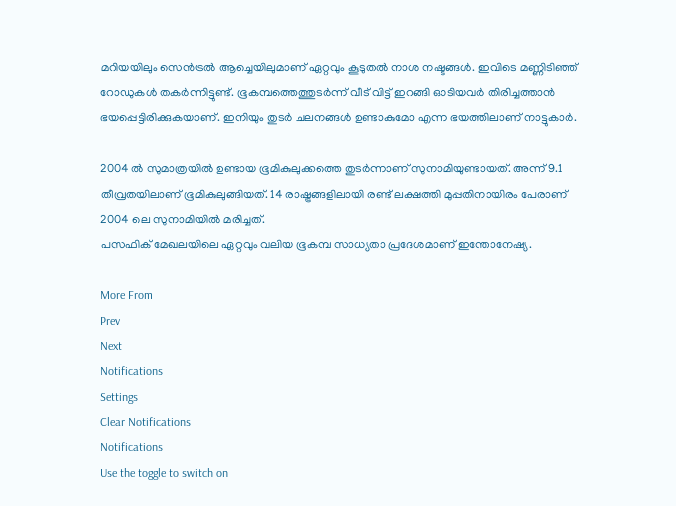മറിയയിലും സെന്‍ട്രല്‍ ആച്ചെയിലുമാണ് ഏറ്റവും കൂടുതല്‍ നാശ നഷ്ടങ്ങള്‍. ഇവിടെ മണ്ണിടിഞ്ഞ് റോഡുകള്‍ തകര്‍ന്നിട്ടുണ്ട്. ഭൂകമ്പത്തെത്തുടര്‍ന്ന് വീട് വിട്ട് ഇറങ്ങി ഓടിയവര്‍ തിരിച്ചത്താന്‍ ഭയപ്പെട്ടിരിക്കുകയാണ്. ഇനിയും തുടര്‍ ചലനങ്ങള്‍ ഉണ്ടാകുമോ എന്ന ഭയത്തിലാണ് നാട്ടുകാര്‍.

2004 ല്‍ സുമാത്രയില്‍ ഉണ്ടായ ഭൂമികുലുക്കത്തെ തുടര്‍ന്നാണ് സുനാമിയുണ്ടായത്. അന്ന് 9.1 തീവ്രതയിലാണ് ഭൂമികുലുങ്ങിയത്. 14 രാഷ്ട്രങ്ങളിലായി രണ്ട് ലക്ഷത്തി മുപ്പതിനായിരം പേരാണ് 2004 ലെ സുനാമിയില്‍ മരിച്ചത്.
പസഫിക് മേഖലയിലെ ഏറ്റവും വലിയ ഭൂകമ്പ സാധ്യതാ പ്രദേശമാണ് ഇന്തോനേഷ്യ.

More From
Prev
Next
Notifications
Settings
Clear Notifications
Notifications
Use the toggle to switch on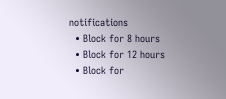notifications
  • Block for 8 hours
  • Block for 12 hours
  • Block for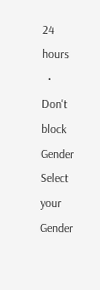24 hours
  • Don't block
Gender
Select your Gender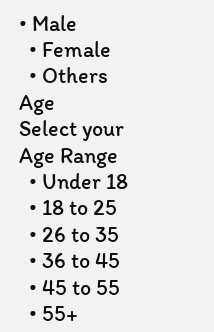• Male
  • Female
  • Others
Age
Select your Age Range
  • Under 18
  • 18 to 25
  • 26 to 35
  • 36 to 45
  • 45 to 55
  • 55+